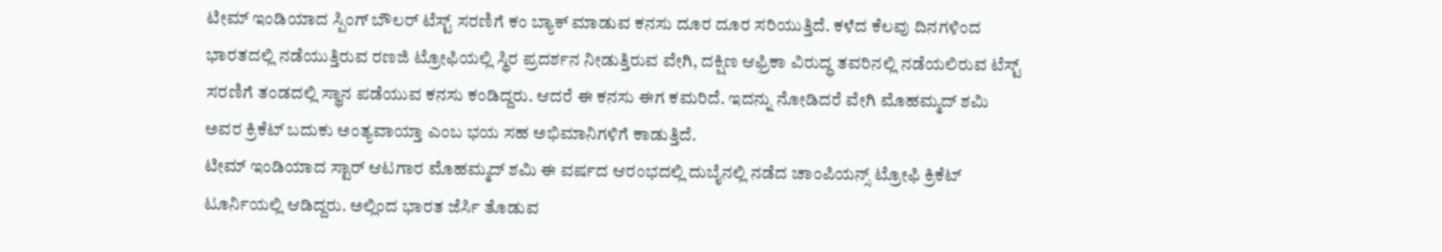ಟೀಮ್ ಇಂಡಿಯಾದ ಸ್ಪಿಂಗ್ ಬೌಲರ್ ಟೆಸ್ಟ್ ಸರಣಿಗೆ ಕಂ ಬ್ಯಾಕ್ ಮಾಡುವ ಕನಸು ದೂರ ದೂರ ಸರಿಯುತ್ತಿದೆ. ಕಳೆದ ಕೆಲವು ದಿನಗಳಿಂದ ಭಾರತದಲ್ಲಿ ನಡೆಯುತ್ತಿರುವ ರಣಜಿ ಟ್ರೋಫಿಯಲ್ಲಿ ಸ್ಥಿರ ಪ್ರದರ್ಶನ ನೀಡುತ್ತಿರುವ ವೇಗಿ, ದಕ್ಷಿಣ ಆಫ್ರಿಕಾ ವಿರುದ್ಧ ತವರಿನಲ್ಲಿ ನಡೆಯಲಿರುವ ಟೆಸ್ಟ್ ಸರಣಿಗೆ ತಂಡದಲ್ಲಿ ಸ್ಥಾನ ಪಡೆಯುವ ಕನಸು ಕಂಡಿದ್ದರು. ಆದರೆ ಈ ಕನಸು ಈಗ ಕಮರಿದೆ. ಇದನ್ನು ನೋಡಿದರೆ ವೇಗಿ ಮೊಹಮ್ಮದ್ ಶಮಿ ಅವರ ಕ್ರಿಕೆಟ್ ಬದುಕು ಅಂತ್ಯವಾಯ್ತಾ ಎಂಬ ಭಯ ಸಹ ಅಭಿಮಾನಿಗಳಿಗೆ ಕಾಡುತ್ತಿದೆ.
ಟೀಮ್ ಇಂಡಿಯಾದ ಸ್ಟಾರ್ ಆಟಗಾರ ಮೊಹಮ್ಮದ್ ಶಮಿ ಈ ವರ್ಷದ ಆರಂಭದಲ್ಲಿ ದುಬೈನಲ್ಲಿ ನಡೆದ ಚಾಂಪಿಯನ್ಸ್ ಟ್ರೋಫಿ ಕ್ರಿಕೆಟ್ ಟೂರ್ನಿಯಲ್ಲಿ ಆಡಿದ್ದರು. ಅಲ್ಲಿಂದ ಭಾರತ ಜೆರ್ಸಿ ತೊಡುವ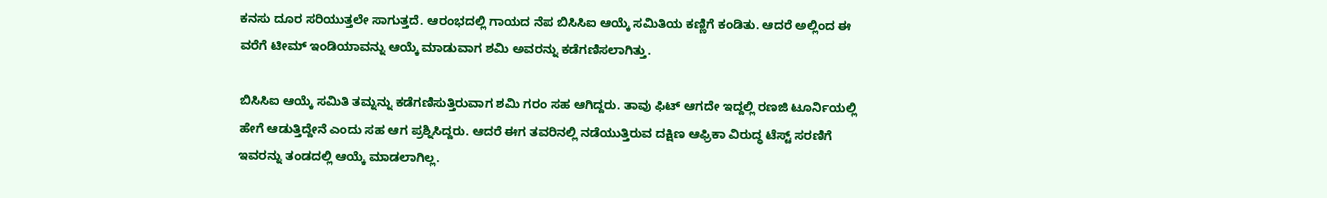ಕನಸು ದೂರ ಸರಿಯುತ್ತಲೇ ಸಾಗುತ್ತದೆ. ಆರಂಭದಲ್ಲಿ ಗಾಯದ ನೆಪ ಬಿಸಿಸಿಐ ಆಯ್ಕೆ ಸಮಿತಿಯ ಕಣ್ಣಿಗೆ ಕಂಡಿತು. ಆದರೆ ಅಲ್ಲಿಂದ ಈ ವರೆಗೆ ಟೀಮ್ ಇಂಡಿಯಾವನ್ನು ಆಯ್ಕೆ ಮಾಡುವಾಗ ಶಮಿ ಅವರನ್ನು ಕಡೆಗಣಿಸಲಾಗಿತ್ತು.

ಬಿಸಿಸಿಐ ಆಯ್ಕೆ ಸಮಿತಿ ತಮ್ನನ್ನು ಕಡೆಗಣಿಸುತ್ತಿರುವಾಗ ಶಮಿ ಗರಂ ಸಹ ಆಗಿದ್ದರು. ತಾವು ಫಿಟ್ ಆಗದೇ ಇದ್ದಲ್ಲಿ ರಣಜಿ ಟೂರ್ನಿಯಲ್ಲಿ ಹೇಗೆ ಆಡುತ್ತಿದ್ದೇನೆ ಎಂದು ಸಹ ಆಗ ಪ್ರಶ್ನಿಸಿದ್ದರು. ಆದರೆ ಈಗ ತವರಿನಲ್ಲಿ ನಡೆಯುತ್ತಿರುವ ದಕ್ಷಿಣ ಆಫ್ರಿಕಾ ವಿರುದ್ಧ ಟೆಸ್ಟ್ ಸರಣಿಗೆ ಇವರನ್ನು ತಂಡದಲ್ಲಿ ಆಯ್ಕೆ ಮಾಡಲಾಗಿಲ್ಲ.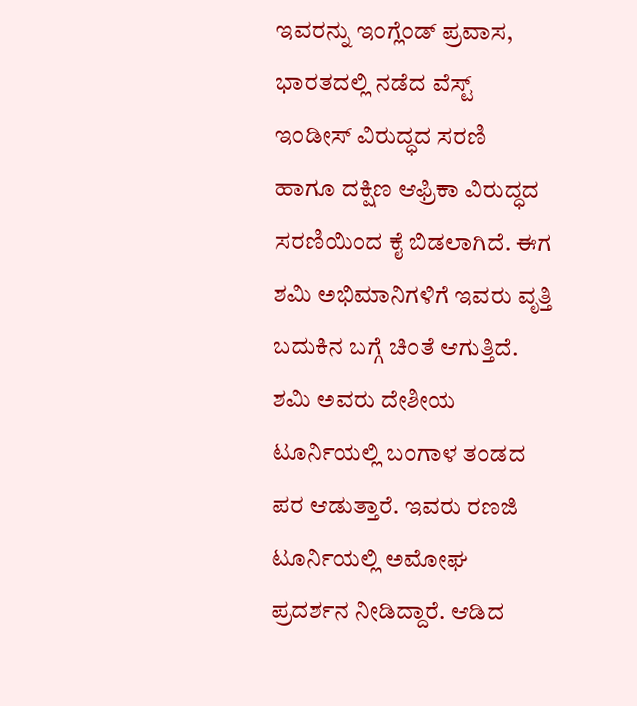ಇವರನ್ನು ಇಂಗ್ಲೆಂಡ್ ಪ್ರವಾಸ, ಭಾರತದಲ್ಲಿ ನಡೆದ ವೆಸ್ಟ್ ಇಂಡೀಸ್ ವಿರುದ್ಧದ ಸರಣಿ ಹಾಗೂ ದಕ್ಷಿಣ ಆಫ್ರಿಕಾ ವಿರುದ್ಧದ ಸರಣಿಯಿಂದ ಕೈ ಬಿಡಲಾಗಿದೆ. ಈಗ ಶಮಿ ಅಭಿಮಾನಿಗಳಿಗೆ ಇವರು ವೃತ್ತಿ ಬದುಕಿನ ಬಗ್ಗೆ ಚಿಂತೆ ಆಗುತ್ತಿದೆ.
ಶಮಿ ಅವರು ದೇಶೀಯ ಟೂರ್ನಿಯಲ್ಲಿ ಬಂಗಾಳ ತಂಡದ ಪರ ಆಡುತ್ತಾರೆ. ಇವರು ರಣಜಿ ಟೂರ್ನಿಯಲ್ಲಿ ಅಮೋಘ ಪ್ರದರ್ಶನ ನೀಡಿದ್ದಾರೆ. ಆಡಿದ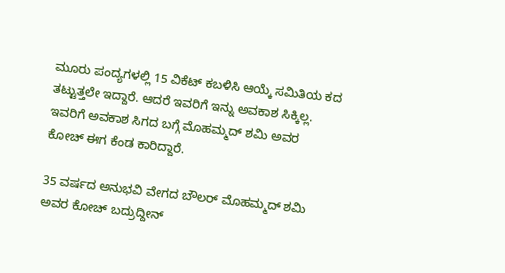ಮೂರು ಪಂದ್ಯಗಳಲ್ಲಿ 15 ವಿಕೆಟ್ ಕಬಳಿಸಿ ಆಯ್ಕೆ ಸಮಿತಿಯ ಕದ ತಟ್ಟುತ್ತಲೇ ಇದ್ದಾರೆ. ಆದರೆ ಇವರಿಗೆ ಇನ್ನು ಅವಕಾಶ ಸಿಕ್ಕಿಲ್ಲ. ಇವರಿಗೆ ಅವಕಾಶ ಸಿಗದ ಬಗ್ಗೆ ಮೊಹಮ್ಮದ್ ಶಮಿ ಅವರ ಕೋಚ್ ಈಗ ಕೆಂಡ ಕಾರಿದ್ದಾರೆ.

35 ವರ್ಷದ ಅನುಭವಿ ವೇಗದ ಬೌಲರ್ ಮೊಹಮ್ಮದ್ ಶಮಿ ಅವರ ಕೋಚ್ ಬದ್ರುದ್ದೀನ್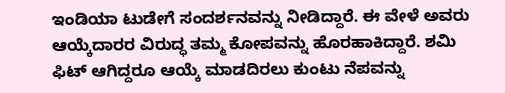ಇಂಡಿಯಾ ಟುಡೇಗೆ ಸಂದರ್ಶನವನ್ನು ನೀಡಿದ್ದಾರೆ. ಈ ವೇಳೆ ಅವರು ಆಯ್ಕೆದಾರರ ವಿರುದ್ಧ ತಮ್ಮ ಕೋಪವನ್ನು ಹೊರಹಾಕಿದ್ದಾರೆ. ಶಮಿ ಫಿಟ್ ಆಗಿದ್ದರೂ ಆಯ್ಕೆ ಮಾಡದಿರಲು ಕುಂಟು ನೆಪವನ್ನು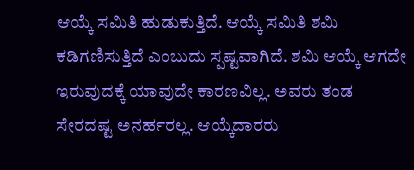ಆಯ್ಕೆ ಸಮಿತಿ ಹುಡುಕುತ್ತಿದೆ. ಆಯ್ಕೆ ಸಮಿತಿ ಶಮಿ ಕಡಿಗಣಿಸುತ್ತಿದೆ ಎಂಬುದು ಸ್ಪಷ್ಟವಾಗಿದೆ. ಶಮಿ ಆಯ್ಕೆ ಆಗದೇ ಇರುವುದಕ್ಕೆ ಯಾವುದೇ ಕಾರಣವಿಲ್ಲ. ಅವರು ತಂಡ ಸೇರದಷ್ಟ ಅನರ್ಹರಲ್ಲ. ಆಯ್ಕೆದಾರರು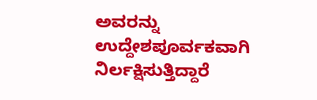ಅವರನ್ನು ಉದ್ದೇಶಪೂರ್ವಕವಾಗಿ ನಿರ್ಲಕ್ಷಿಸುತ್ತಿದ್ದಾರೆ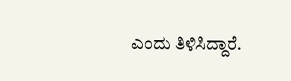ಎಂದು ತಿಳಿಸಿದ್ದಾರೆ.